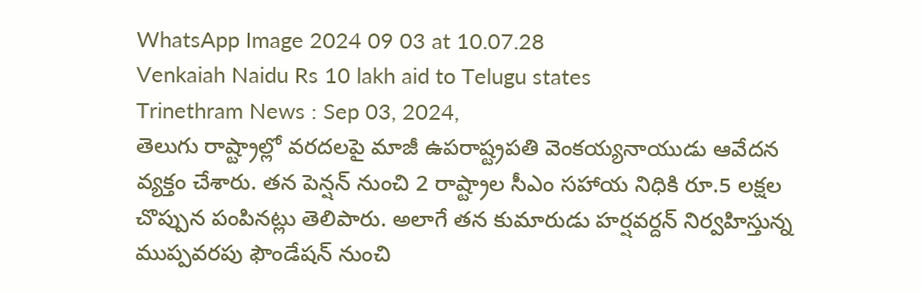WhatsApp Image 2024 09 03 at 10.07.28
Venkaiah Naidu Rs 10 lakh aid to Telugu states
Trinethram News : Sep 03, 2024,
తెలుగు రాష్ట్రాల్లో వరదలపై మాజీ ఉపరాష్ట్రపతి వెంకయ్యనాయుడు ఆవేదన వ్యక్తం చేశారు. తన పెన్షన్ నుంచి 2 రాష్ట్రాల సీఎం సహాయ నిధికి రూ.5 లక్షల చొప్పున పంపినట్లు తెలిపారు. అలాగే తన కుమారుడు హర్షవర్దన్ నిర్వహిస్తున్న ముప్పవరపు ఫౌండేషన్ నుంచి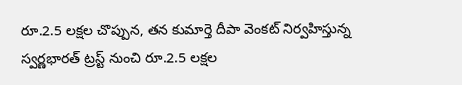రూ.2.5 లక్షల చొప్పున, తన కుమార్తె దీపా వెంకట్ నిర్వహిస్తున్న స్వర్ణభారత్ ట్రస్ట్ నుంచి రూ.2.5 లక్షల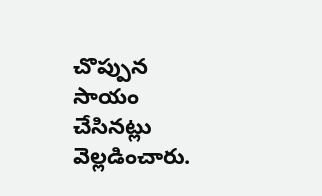చొప్పున సాయం చేసినట్లు వెల్లడించారు.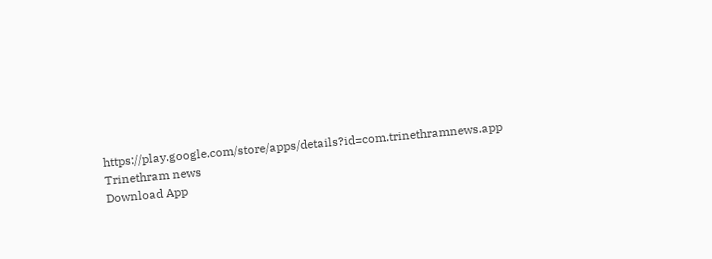https://play.google.com/store/apps/details?id=com.trinethramnews.app
Trinethram news
Download App